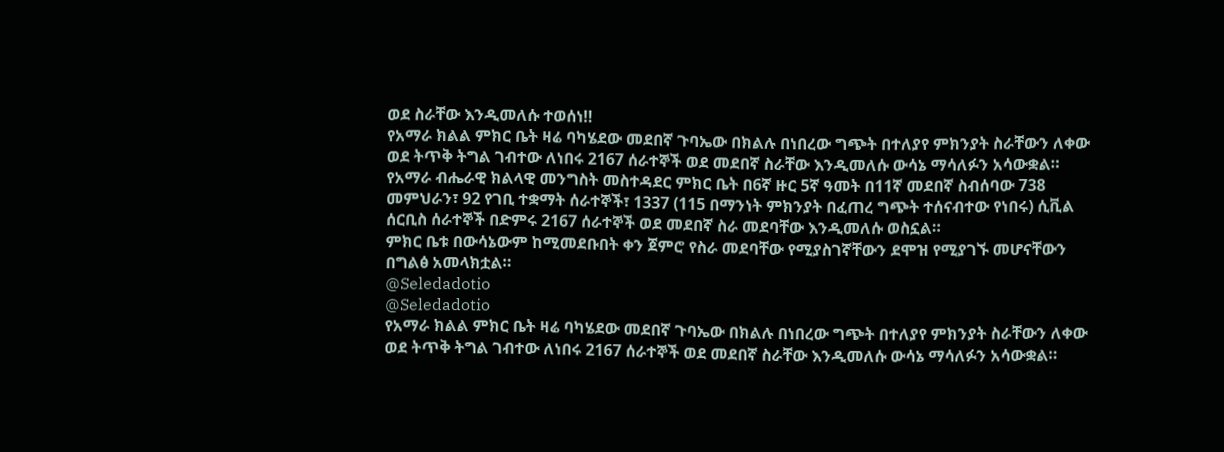ወደ ስራቸው እንዲመለሱ ተወሰነ‼
የአማራ ክልል ምክር ቤት ዛሬ ባካሄደው መደበኛ ጉባኤው በክልሉ በነበረው ግጭት በተለያየ ምክንያት ስራቸውን ለቀው ወደ ትጥቅ ትግል ገብተው ለነበሩ 2167 ሰራተኞች ወደ መደበኛ ስራቸው እንዲመለሱ ውሳኔ ማሳለፉን አሳውቋል።
የአማራ ብሔራዊ ክልላዊ መንግስት መስተዳደር ምክር ቤት በ6ኛ ዙር 5ኛ ዓመት በ11ኛ መደበኛ ስብሰባው 738 መምህራን፣ 92 የገቢ ተቋማት ሰራተኞች፣ 1337 (115 በማንነት ምክንያት በፈጠረ ግጭት ተሰናብተው የነበሩ) ሲቪል ሰርቢስ ሰራተኞች በድምሩ 2167 ሰራተኞች ወደ መደበኛ ስራ መደባቸው እንዲመለሱ ወስኗል።
ምክር ቤቱ በውሳኔውም ከሚመደቡበት ቀን ጀምሮ የስራ መደባቸው የሚያስገኛቸውን ደሞዝ የሚያገኙ መሆናቸውን በግልፅ አመላክቷል።
@Seledadotio
@Seledadotio
የአማራ ክልል ምክር ቤት ዛሬ ባካሄደው መደበኛ ጉባኤው በክልሉ በነበረው ግጭት በተለያየ ምክንያት ስራቸውን ለቀው ወደ ትጥቅ ትግል ገብተው ለነበሩ 2167 ሰራተኞች ወደ መደበኛ ስራቸው እንዲመለሱ ውሳኔ ማሳለፉን አሳውቋል።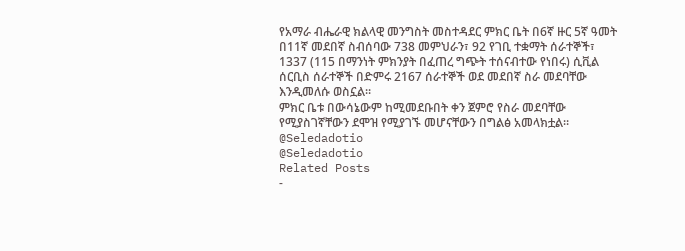የአማራ ብሔራዊ ክልላዊ መንግስት መስተዳደር ምክር ቤት በ6ኛ ዙር 5ኛ ዓመት በ11ኛ መደበኛ ስብሰባው 738 መምህራን፣ 92 የገቢ ተቋማት ሰራተኞች፣ 1337 (115 በማንነት ምክንያት በፈጠረ ግጭት ተሰናብተው የነበሩ) ሲቪል ሰርቢስ ሰራተኞች በድምሩ 2167 ሰራተኞች ወደ መደበኛ ስራ መደባቸው እንዲመለሱ ወስኗል።
ምክር ቤቱ በውሳኔውም ከሚመደቡበት ቀን ጀምሮ የስራ መደባቸው የሚያስገኛቸውን ደሞዝ የሚያገኙ መሆናቸውን በግልፅ አመላክቷል።
@Seledadotio
@Seledadotio
Related Posts
-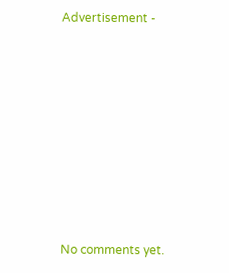Advertisement -








No comments yet.